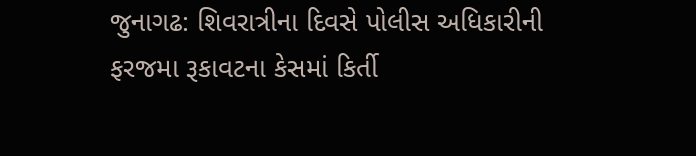જુનાગઢ: શિવરાત્રીના દિવસે પોલીસ અધિકારીની ફરજમા રૂકાવટના કેસમાં કિર્તી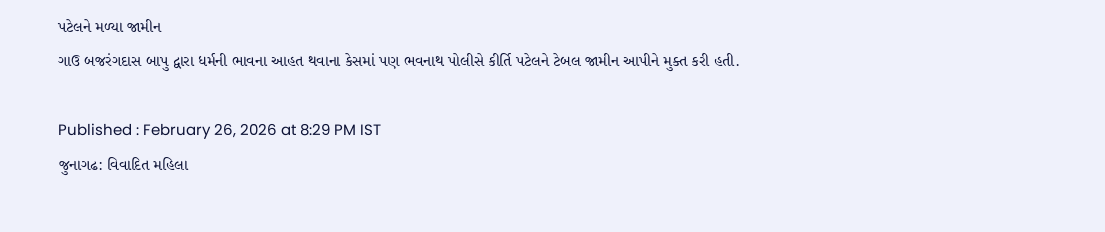પટેલને મળ્યા જામીન
ગાઉ બજરંગદાસ બાપુ દ્વારા ધર્મની ભાવના આહત થવાના કેસમાં પણ ભવનાથ પોલીસે કીર્તિ પટેલને ટેબલ જામીન આપીને મુક્ત કરી હતી.

Published : February 26, 2026 at 8:29 PM IST
જુનાગઢ: વિવાદિત મહિલા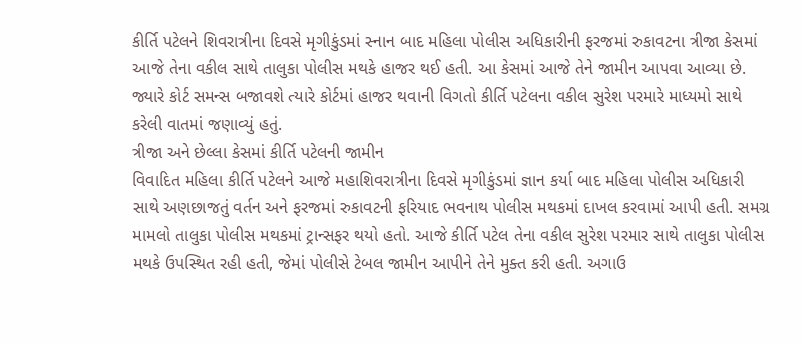કીર્તિ પટેલને શિવરાત્રીના દિવસે મૃગીકુંડમાં સ્નાન બાદ મહિલા પોલીસ અધિકારીની ફરજમાં રુકાવટના ત્રીજા કેસમાં આજે તેના વકીલ સાથે તાલુકા પોલીસ મથકે હાજર થઈ હતી. આ કેસમાં આજે તેને જામીન આપવા આવ્યા છે. જ્યારે કોર્ટ સમન્સ બજાવશે ત્યારે કોર્ટમાં હાજર થવાની વિગતો કીર્તિ પટેલના વકીલ સુરેશ પરમારે માધ્યમો સાથે કરેલી વાતમાં જણાવ્યું હતું.
ત્રીજા અને છેલ્લા કેસમાં કીર્તિ પટેલની જામીન
વિવાદિત મહિલા કીર્તિ પટેલને આજે મહાશિવરાત્રીના દિવસે મૃગીકુંડમાં જ્ઞાન કર્યા બાદ મહિલા પોલીસ અધિકારી સાથે અણછાજતું વર્તન અને ફરજમાં રુકાવટની ફરિયાદ ભવનાથ પોલીસ મથકમાં દાખલ કરવામાં આપી હતી. સમગ્ર મામલો તાલુકા પોલીસ મથકમાં ટ્રાન્સફર થયો હતો. આજે કીર્તિ પટેલ તેના વકીલ સુરેશ પરમાર સાથે તાલુકા પોલીસ મથકે ઉપસ્થિત રહી હતી, જેમાં પોલીસે ટેબલ જામીન આપીને તેને મુક્ત કરી હતી. અગાઉ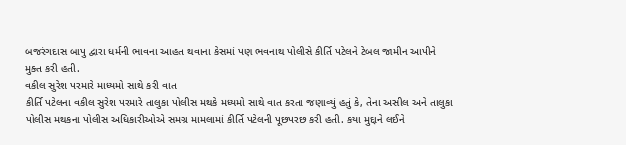બજરંગદાસ બાપુ દ્વારા ધર્મની ભાવના આહત થવાના કેસમાં પણ ભવનાથ પોલીસે કીર્તિ પટેલને ટેબલ જામીન આપીને મુક્ત કરી હતી.
વકીલ સુરેશ પરમારે માધ્યમો સાથે કરી વાત
કીર્તિ પટેલના વકીલ સુરેશ પરમારે તાલુકા પોલીસ મથકે મધ્યમો સાથે વાત કરતા જણાવ્યું હતું કે, તેના અસીલ અને તાલુકા પોલીસ મથકના પોલીસ અધિકારીઓએ સમગ્ર મામલામાં કીર્તિ પટેલની પૂછપરછ કરી હતી. કયા મુદ્દાને લઈને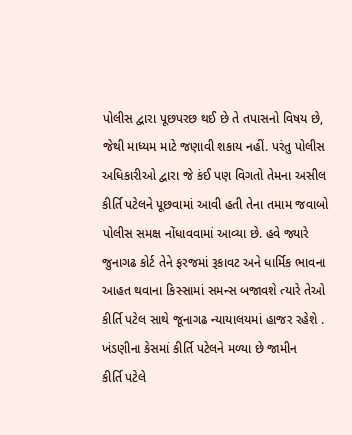પોલીસ દ્વારા પૂછપરછ થઈ છે તે તપાસનો વિષય છે, જેથી માધ્યમ માટે જણાવી શકાય નહીં. પરંતુ પોલીસ અધિકારીઓ દ્વારા જે કંઈ પણ વિગતો તેમના અસીલ કીર્તિ પટેલને પૂછવામાં આવી હતી તેના તમામ જવાબો પોલીસ સમક્ષ નોંધાવવામાં આવ્યા છે. હવે જ્યારે જુનાગઢ કોર્ટ તેને ફરજમાં રૂકાવટ અને ધાર્મિક ભાવના આહત થવાના કિસ્સામાં સમન્સ બજાવશે ત્યારે તેઓ કીર્તિ પટેલ સાથે જૂનાગઢ ન્યાયાલયમાં હાજર રહેશે .
ખંડણીના કેસમાં કીર્તિ પટેલને મળ્યા છે જામીન
કીર્તિ પટેલે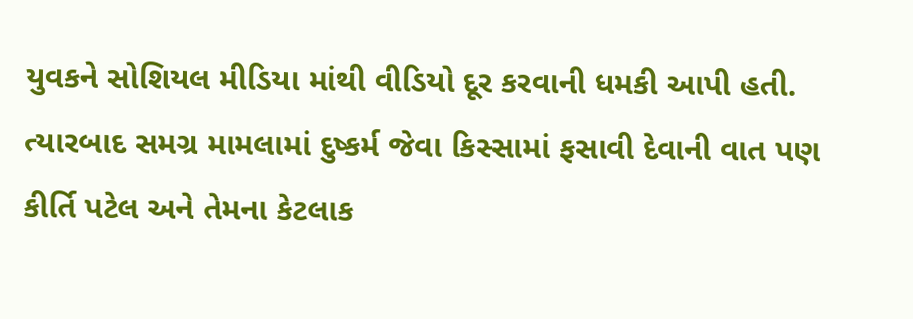યુવકને સોશિયલ મીડિયા માંથી વીડિયો દૂર કરવાની ધમકી આપી હતી. ત્યારબાદ સમગ્ર મામલામાં દુષ્કર્મ જેવા કિસ્સામાં ફસાવી દેવાની વાત પણ કીર્તિ પટેલ અને તેમના કેટલાક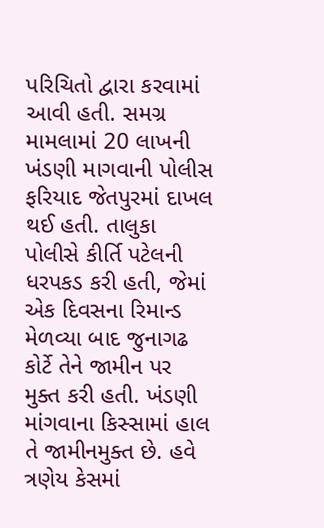પરિચિતો દ્વારા કરવામાં આવી હતી. સમગ્ર મામલામાં 20 લાખની ખંડણી માગવાની પોલીસ ફરિયાદ જેતપુરમાં દાખલ થઈ હતી. તાલુકા પોલીસે કીર્તિ પટેલની ધરપકડ કરી હતી, જેમાં એક દિવસના રિમાન્ડ મેળવ્યા બાદ જુનાગઢ કોર્ટે તેને જામીન પર મુક્ત કરી હતી. ખંડણી માંગવાના કિસ્સામાં હાલ તે જામીનમુક્ત છે. હવે ત્રણેય કેસમાં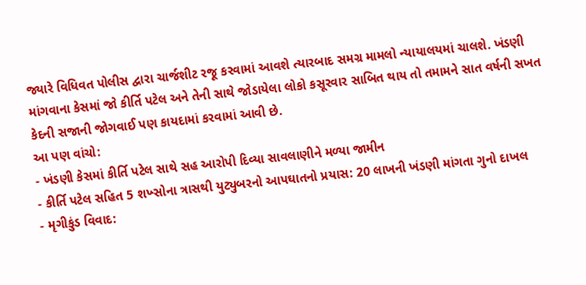જ્યારે વિધિવત પોલીસ દ્વારા ચાર્જશીટ રજૂ કરવામાં આવશે ત્યારબાદ સમગ્ર મામલો ન્યાયાલયમાં ચાલશે. ખંડણી માંગવાના કેસમાં જો કીર્તિ પટેલ અને તેની સાથે જોડાયેલા લોકો કસૂરવાર સાબિત થાય તો તમામને સાત વર્ષની સખત કેદની સજાની જોગવાઈ પણ કાયદામાં કરવામાં આવી છે.
આ પણ વાંચો:
- ખંડણી કેસમાં કીર્તિ પટેલ સાથે સહ આરોપી દિવ્યા સાવલાણીને મળ્યા જામીન
- કીર્તિ પટેલ સહિત 5 શખ્સોના ત્રાસથી યુટ્યુબરનો આપઘાતનો પ્રયાસ: 20 લાખની ખંડણી માંગતા ગુનો દાખલ
- મૃગીકુંડ વિવાદ: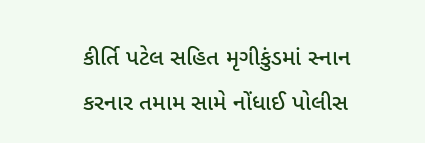કીર્તિ પટેલ સહિત મૃગીકુંડમાં સ્નાન કરનાર તમામ સામે નોંધાઈ પોલીસ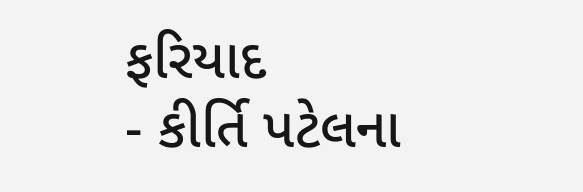ફરિયાદ
- કીર્તિ પટેલના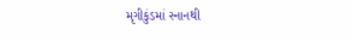મૃગીકુંડમાં સ્નાનથી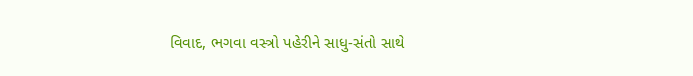વિવાદ, ભગવા વસ્ત્રો પહેરીને સાધુ-સંતો સાથે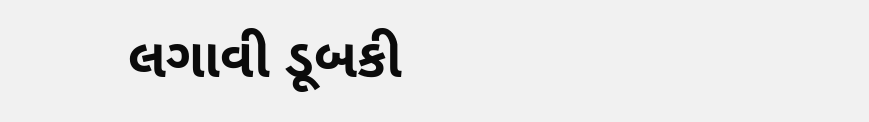લગાવી ડૂબકી